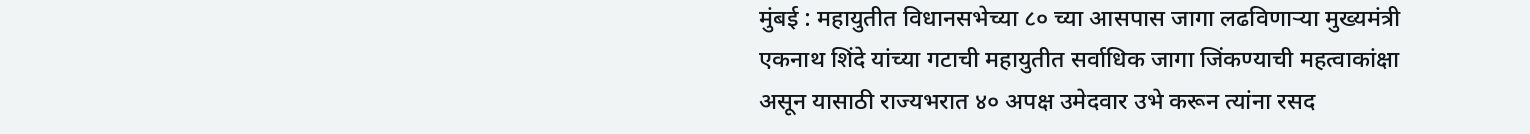मुंबई : महायुतीत विधानसभेच्या ८० च्या आसपास जागा लढविणाऱ्या मुख्यमंत्री एकनाथ शिंदे यांच्या गटाची महायुतीत सर्वाधिक जागा जिंकण्याची महत्वाकांक्षा असून यासाठी राज्यभरात ४० अपक्ष उमेदवार उभे करून त्यांना रसद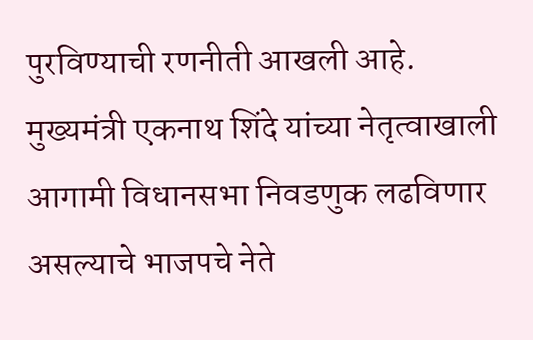पुरविण्याची रणनीती आखली आहे.
मुख्यमंत्री एकनाथ शिंदे यांच्या नेतृत्वाखाली आगामी विधानसभा निवडणुक लढविणार असल्याचे भाजपचे नेते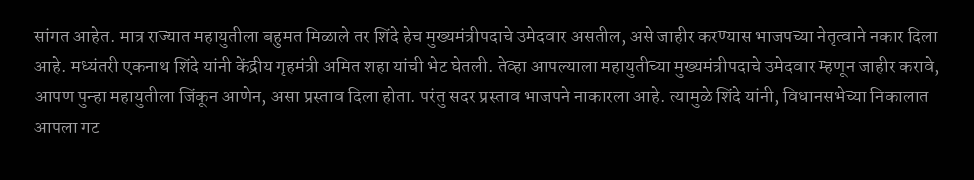सांगत आहेत. मात्र राज्यात महायुतीला बहुमत मिळाले तर शिंदे हेच मुख्यमंत्रीपदाचे उमेदवार असतील, असे जाहीर करण्यास भाजपच्या नेतृत्वाने नकार दिला आहे. मध्यंतरी एकनाथ शिंदे यांनी केंद्रीय गृहमंत्री अमित शहा यांची भेट घेतली. तेव्हा आपल्याला महायुतीच्या मुख्यमंत्रीपदाचे उमेदवार म्हणून जाहीर करावे, आपण पुन्हा महायुतीला जिंकून आणेन, असा प्रस्ताव दिला होता. परंतु सदर प्रस्ताव भाजपने नाकारला आहे. त्यामुळे शिंदे यांनी, विधानसभेच्या निकालात आपला गट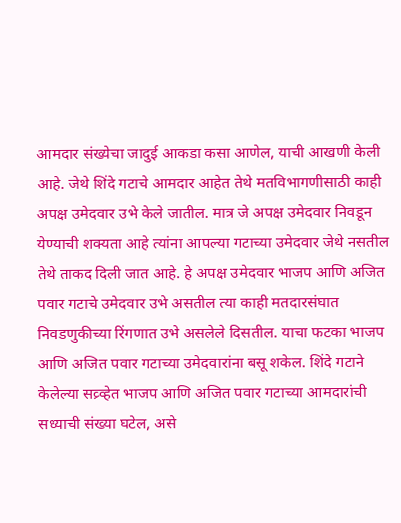आमदार संख्येचा जादुई आकडा कसा आणेल, याची आखणी केली आहे. जेथे शिंदे गटाचे आमदार आहेत तेथे मतविभागणीसाठी काही अपक्ष उमेदवार उभे केले जातील. मात्र जे अपक्ष उमेदवार निवडून येण्याची शक्यता आहे त्यांना आपल्या गटाच्या उमेदवार जेथे नसतील तेथे ताकद दिली जात आहे. हे अपक्ष उमेदवार भाजप आणि अजित पवार गटाचे उमेदवार उभे असतील त्या काही मतदारसंघात निवडणुकीच्या रिंगणात उभे असलेले दिसतील. याचा फटका भाजप आणि अजित पवार गटाच्या उमेदवारांना बसू शकेल. शिंदे गटाने केलेल्या सव्र्व्हेत भाजप आणि अजित पवार गटाच्या आमदारांची सध्याची संख्या घटेल, असे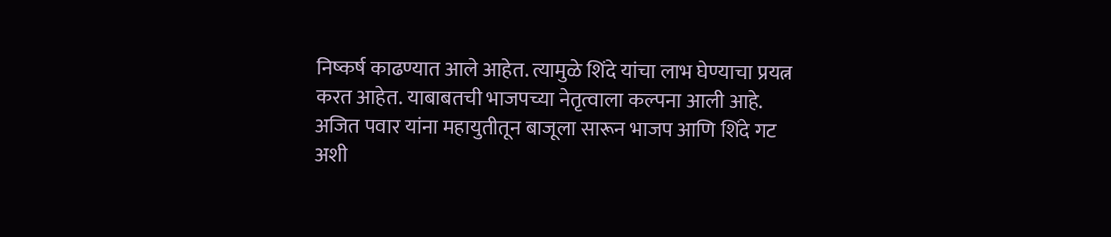निष्कर्ष काढण्यात आले आहेत. त्यामुळे शिंदे यांचा लाभ घेण्याचा प्रयत्न करत आहेत. याबाबतची भाजपच्या नेतृत्वाला कल्पना आली आहे. अजित पवार यांना महायुतीतून बाजूला सारून भाजप आणि शिंदे गट अशी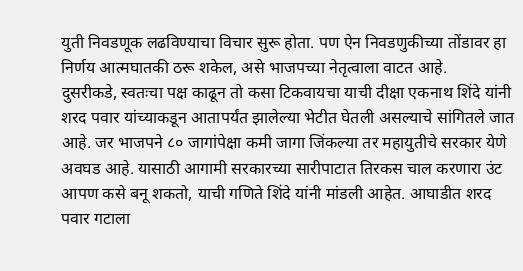युती निवडणूक लढविण्याचा विचार सुरू होता. पण ऐन निवडणुकीच्या तोंडावर हा निर्णय आत्मघातकी ठरू शकेल, असे भाजपच्या नेतृत्वाला वाटत आहे.
दुसरीकडे, स्वतःचा पक्ष काढून तो कसा टिकवायचा याची दीक्षा एकनाथ शिंदे यांनी शरद पवार यांच्याकडून आतापर्यंत झालेल्या भेटीत घेतली असल्याचे सांगितले जात आहे. जर भाजपने ८० जागांपेक्षा कमी जागा जिंकल्या तर महायुतीचे सरकार येणे अवघड आहे. यासाठी आगामी सरकारच्या सारीपाटात तिरकस चाल करणारा उंट आपण कसे बनू शकतो, याची गणिते शिंदे यांनी मांडली आहेत. आघाडीत शरद पवार गटाला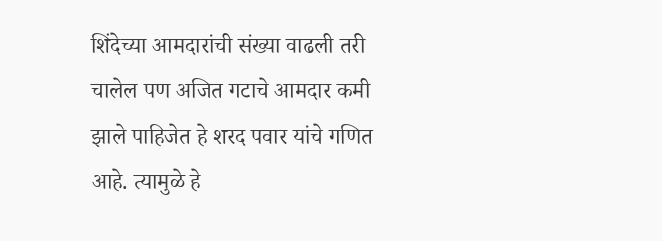शिंदेच्या आमदारांची संख्या वाढली तरी चालेल पण अजित गटाचे आमदार कमी झाले पाहिजेत हे शरद पवार यांचे गणित आहे. त्यामुळे हे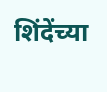शिंदेंच्या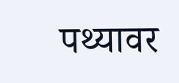पथ्यावर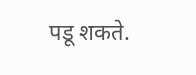पडू शकते.